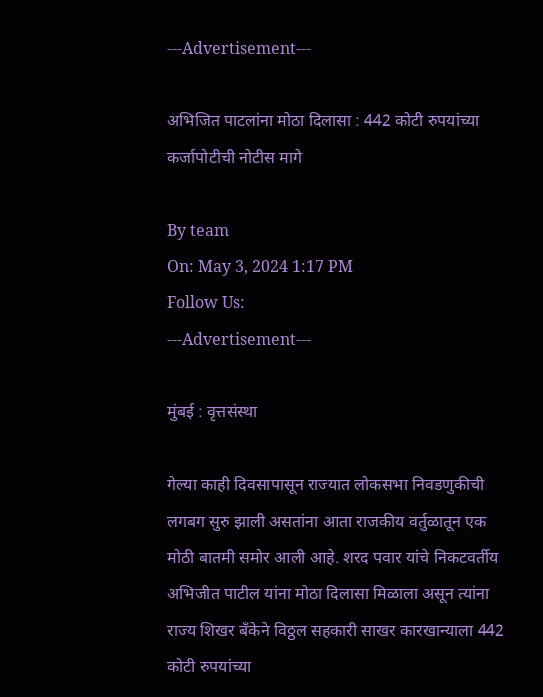---Advertisement---

अभिजित पाटलांना मोठा दिलासा : 442 कोटी रुपयांच्या कर्जापोटीची नोटीस मागे

By team
On: May 3, 2024 1:17 PM
Follow Us:
---Advertisement---

मुंबई : वृत्तसंस्था

गेल्या काही दिवसापासून राज्यात लोकसभा निवडणुकीची लगबग सुरु झाली असतांना आता राजकीय वर्तुळातून एक मोठी बातमी समोर आली आहे. शरद पवार यांचे निकटवर्तीय अभिजीत पाटील यांना मोठा दिलासा मिळाला असून त्यांना राज्य शिखर बँकेने विठ्ठल सहकारी साखर कारखान्याला 442 कोटी रुपयांच्या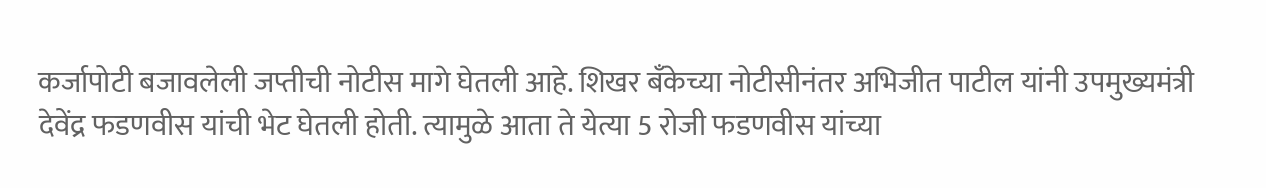कर्जापोटी बजावलेली जप्तीची नोटीस मागे घेतली आहे. शिखर बँकेच्या नोटीसीनंतर अभिजीत पाटील यांनी उपमुख्यमंत्री देवेंद्र फडणवीस यांची भेट घेतली होती. त्यामुळे आता ते येत्या 5 रोजी फडणवीस यांच्या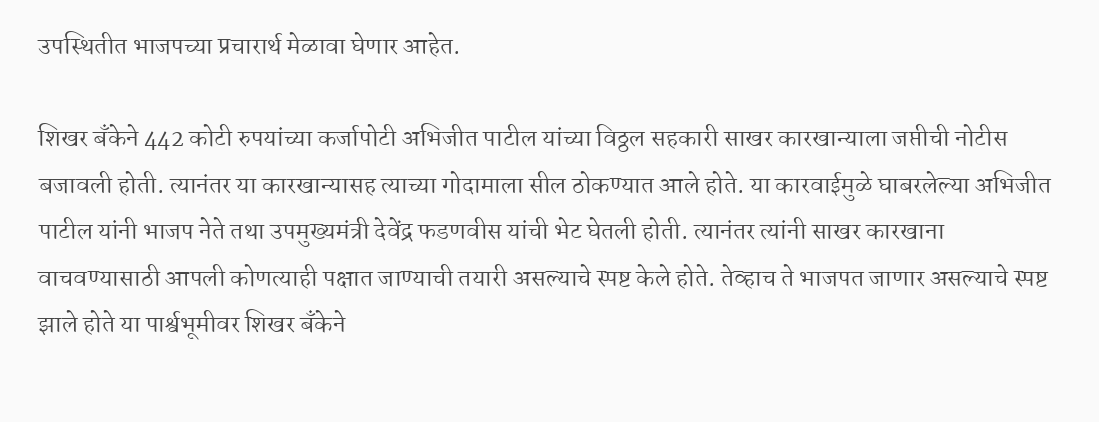उपस्थितीत भाजपच्या प्रचारार्थ मेळावा घेणार आहेत.

शिखर बँकेने 442 कोटी रुपयांच्या कर्जापोटी अभिजीत पाटील यांच्या विठ्ठल सहकारी साखर कारखान्याला जप्तीची नोटीस बजावली होती. त्यानंतर या कारखान्यासह त्याच्या गोदामाला सील ठोकण्यात आले होते. या कारवाईमुळे घाबरलेल्या अभिजीत पाटील यांनी भाजप नेते तथा उपमुख्यमंत्री देवेंद्र फडणवीस यांची भेट घेतली होती. त्यानंतर त्यांनी साखर कारखाना वाचवण्यासाठी आपली कोणत्याही पक्षात जाण्याची तयारी असल्याचे स्पष्ट केले होते. तेव्हाच ते भाजपत जाणार असल्याचे स्पष्ट झाले होते या पार्श्वभूमीवर शिखर बँकेने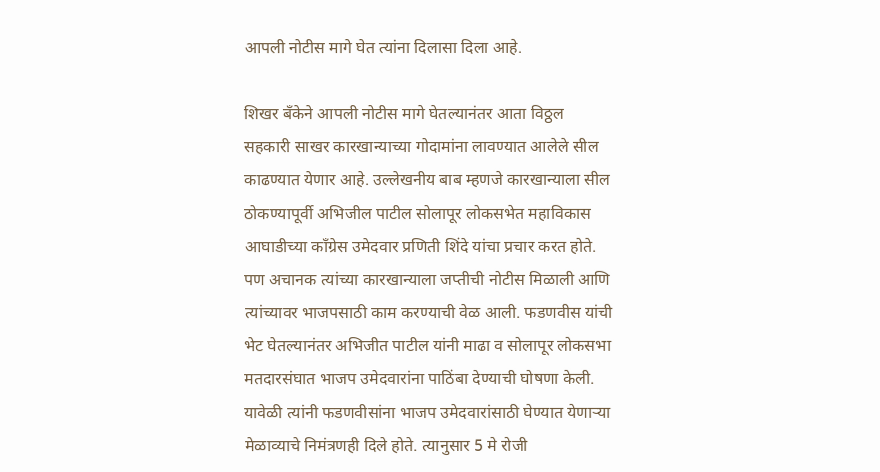आपली नोटीस मागे घेत त्यांना दिलासा दिला आहे.

शिखर बँकेने आपली नोटीस मागे घेतल्यानंतर आता विठ्ठल सहकारी साखर कारखान्याच्या गोदामांना लावण्यात आलेले सील काढण्यात येणार आहे. उल्लेखनीय बाब म्हणजे कारखान्याला सील ठोकण्यापूर्वी अभिजील पाटील सोलापूर लोकसभेत महाविकास आघाडीच्या काँग्रेस उमेदवार प्रणिती शिंदे यांचा प्रचार करत होते. पण अचानक त्यांच्या कारखान्याला जप्तीची नोटीस मिळाली आणि त्यांच्यावर भाजपसाठी काम करण्याची वेळ आली. फडणवीस यांची भेट घेतल्यानंतर अभिजीत पाटील यांनी माढा व सोलापूर लोकसभा मतदारसंघात भाजप उमेदवारांना पाठिंबा देण्याची घोषणा केली. यावेळी त्यांनी फडणवीसांना भाजप उमेदवारांसाठी घेण्यात येणाऱ्या मेळाव्याचे निमंत्रणही दिले होते. त्यानुसार 5 मे रोजी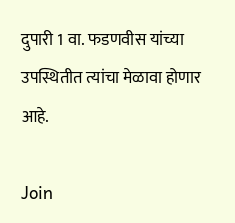दुपारी 1 वा. फडणवीस यांच्या उपस्थितीत त्यांचा मेळावा होणार आहे.

Join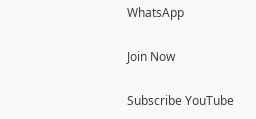WhatsApp

Join Now

Subscribe YouTube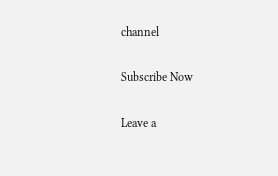channel

Subscribe Now

Leave a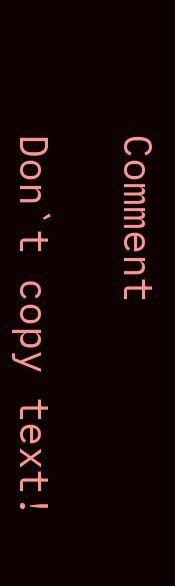Comment

Don`t copy text!